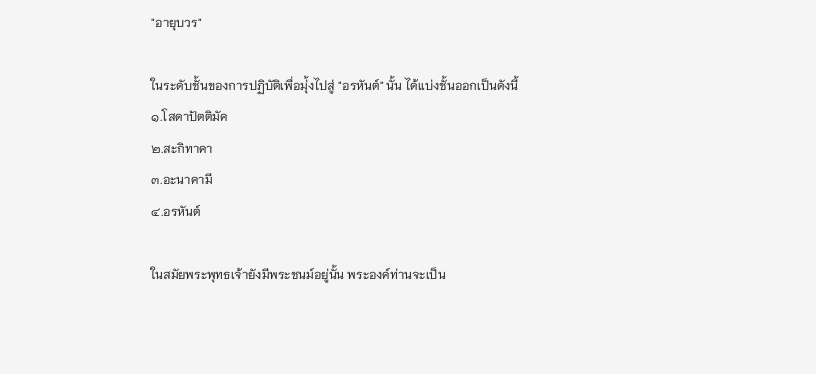"อายุบวร"

ในระดับชั้นของการปฏิบัติเพื่อมุ่้งไปสู่ "อรหันต์" นั้น ได้แบ่งชั้นออกเป็นดังนี้
๑.โสดาปัตติมัค
๒.สะกิทาคา
๓.อะนาคามี
๔.อรหันต์

ในสมัยพระพุทธเจ้ายังมีพระชนม์อยู่นั้น พระองค์ท่านจะเป็น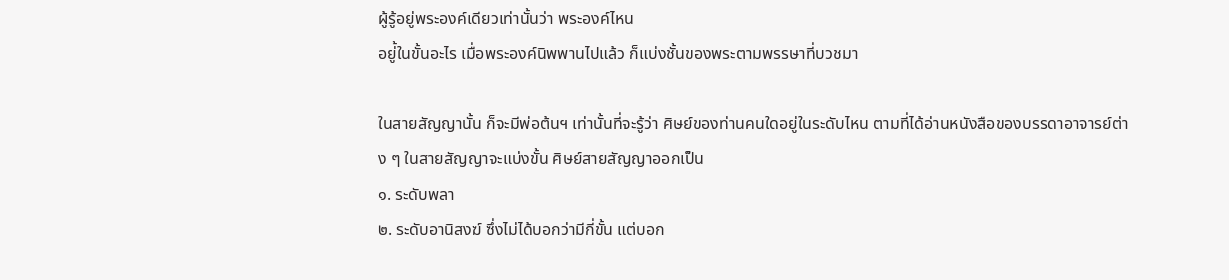ผู้รู้อยู่พระองค์เดียวเท่านั้นว่า พระองค์ไหน
อยู่้ในขั้นอะไร เมื่อพระองค์นิพพานไปแล้ว ก็แบ่งชั้นของพระตามพรรษาที่บวชมา

ในสายสัญญานั้น ก็จะมีพ่อต้นฯ เท่านั้นที่จะรู้ว่า ศิษย์ของท่านคนใดอยู่ในระดับไหน ตามที่ได้อ่านหนังสือของบรรดาอาจารย์ต่าง ๆ ในสายสัญญาจะแบ่งขั้น ศิษย์สายสัญญาออกเป็น
๑. ระดับพลา
๒. ระดับอานิสงฆ์ ซึ่งไม่ได้บอกว่ามีกี่ขั้น แต่บอก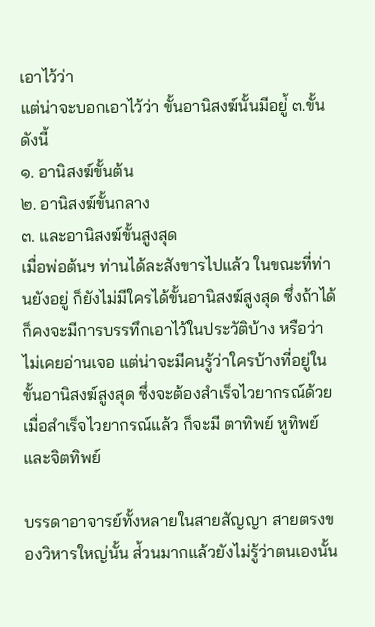เอาไว้ว่า
แต่น่าจะบอกเอาไว้ว่า ขั้นอานิสงฆ์นั้นมีอยู่้ ๓.ขั้นดังนี้
๑. อานิสงฆ์ขั้นต้น
๒. อานิสงฆ์ขั้นกลาง
๓. และอานิสงฆ์ขั้นสูงสุด
เมื่อพ่อต้นฯ ท่านได้ละสังขารไปแล้ว ในขณะที่ท่านยังอยู่ ก็ยังไม่มีใครได้ขั้นอานิสงฆ์สูงสุด ซึ่งถ้าได้ก็คงจะมีการบรรทึกเอาไว้ในประวัติบ้าง หรือว่าไม่เคยอ่านเจอ แต่น่าจะมีคนรู้ว่าใครบ้างที่อยู่ในขั้นอานิสงฆ์สูงสุด ซึ่งจะต้องสำเร็จไวยากรณ์ด้วย เมื่อสำเร็จไวยากรณ์แล้ว ก็จะมี ตาทิพย์ หูทิพย์ และจิตทิพย์

บรรดาอาจารย์ทั้งหลายในสายสัญญา สายตรงของวิหารใหญ่นั้น ส่้วนมากแล้วยังไม่รู้ว่าตนเองนั้น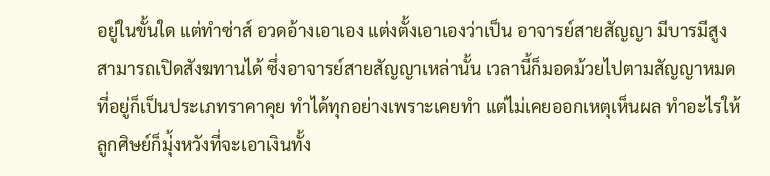อยู่ในขั้นใด แต่ทำซ่าส์ อวดอ้างเอาเอง แต่งตั้งเอาเองว่าเป็น อาจารย์สายสัญญา มีบารมีสูง สามารถเปิดสังฆทานได้ ซึ่งอาจารย์สายสัญญาเหล่านั้น เวลานี้ก็มอดม้วยไปตามสัญญาหมด ที่อยู่ก็เป็นประเภทราคาคุย ทำได้ทุกอย่างเพราะเคยทำ แต่ไม่เคยออกเหตุเห็นผล ทำอะไรให้ลูกศิษย์ก็มุ่้งหวังที่จะเอาเงินทั้ง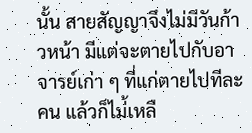นั้น สายสัญญาจึงไม่มีวันก้าวหน้า มีแต่จะตายไปกับอาจารย์เก่า ๆ ที่แก่ตายไปทีละคน แล้วก็ไม่้เหลื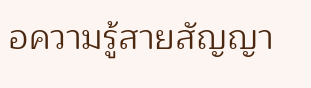อความรู้สายสัญญา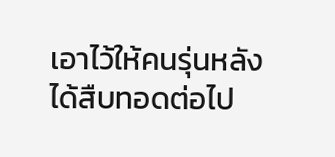เอาไว้ให้คนรุ่นหลังได้สืบทอดต่อไป